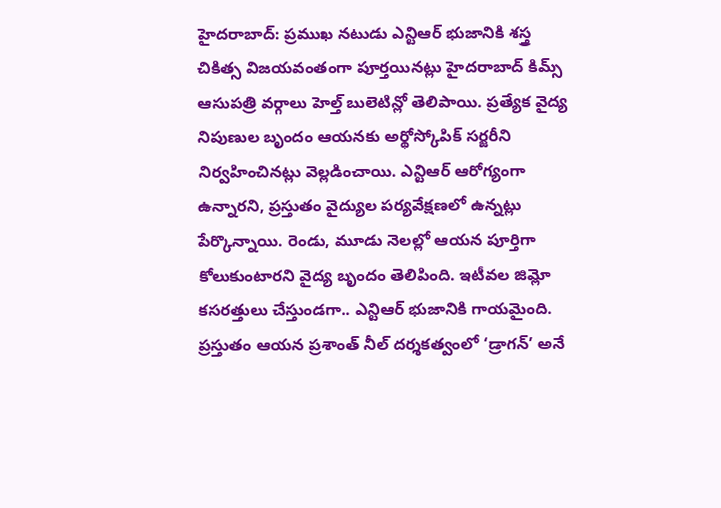హైదరాబాద్: ప్రముఖ నటుడు ఎన్టిఆర్ భుజానికి శస్త్ర చికిత్స విజయవంతంగా పూర్తయినట్లు హైదరాబాద్ కిమ్స్ ఆసుపత్రి వర్గాలు హెల్త్ బులెటిన్లో తెలిపాయి. ప్రత్యేక వైద్య నిపుణుల బృందం ఆయనకు అర్థోస్కోపిక్ సర్జరీని నిర్వహించినట్లు వెల్లడించాయి. ఎన్టిఆర్ ఆరోగ్యంగా ఉన్నారని, ప్రస్తుతం వైద్యుల పర్యవేక్షణలో ఉన్నట్లు పేర్కొన్నాయి. రెండు, మూడు నెలల్లో ఆయన పూర్తిగా కోలుకుంటారని వైద్య బృందం తెలిపింది. ఇటీవల జిమ్లో కసరత్తులు చేస్తుండగా.. ఎన్టిఆర్ భుజానికి గాయమైంది. ప్రస్తుతం ఆయన ప్రశాంత్ నీల్ దర్శకత్వంలో ‘డ్రాగన్’ అనే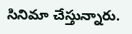సినిమా చేస్తున్నారు.